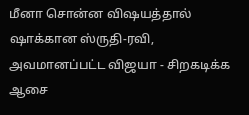மீனா சொன்ன விஷயத்தால் ஷாக்கான ஸ்ருதி-ரவி, அவமானப்பட்ட விஜயா - சிறகடிக்க ஆசை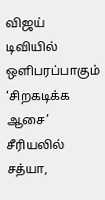விஜய் டிவியில் ஒளிபரப்பாகும் ‘சிறகடிக்க ஆசை’ சீரியலில் சத்யா,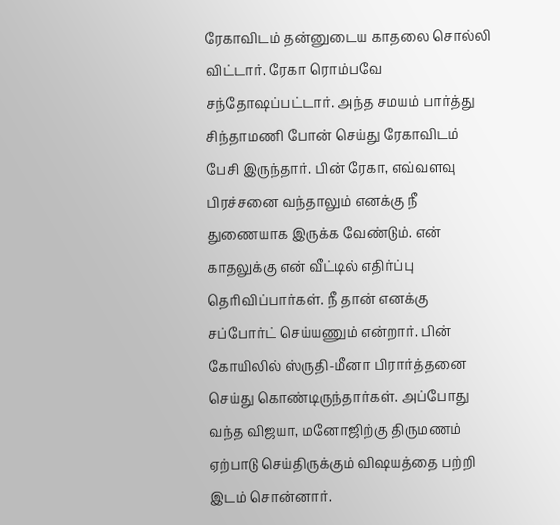ரேகாவிடம் தன்னுடைய காதலை சொல்லி விட்டார். ரேகா ரொம்பவே சந்தோஷப்பட்டார். அந்த சமயம் பார்த்து சிந்தாமணி போன் செய்து ரேகாவிடம் பேசி இருந்தார். பின் ரேகா, எவ்வளவு பிரச்சனை வந்தாலும் எனக்கு நீ துணையாக இருக்க வேண்டும். என் காதலுக்கு என் வீட்டில் எதிர்ப்பு தெரிவிப்பார்கள். நீ தான் எனக்கு சப்போர்ட் செய்யணும் என்றார். பின் கோயிலில் ஸ்ருதி-மீனா பிரார்த்தனை செய்து கொண்டிருந்தார்கள். அப்போது வந்த விஜயா, மனோஜிற்கு திருமணம் ஏற்பாடு செய்திருக்கும் விஷயத்தை பற்றி இடம் சொன்னார்.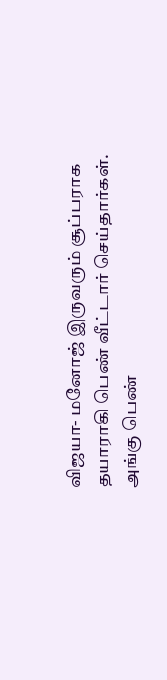விஜயா- மனோஜ் இருவரும் சூப்பராக தயாராகி பெண் வீட்டார் செய்தார்கள். அங்கு பெண்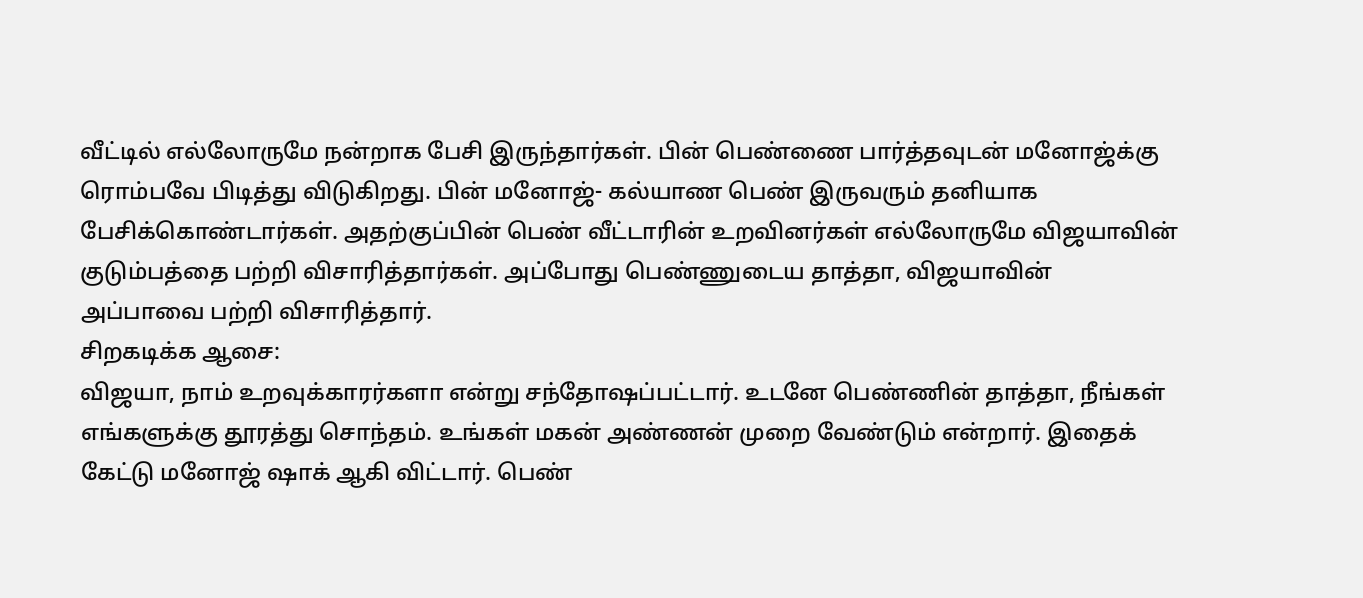வீட்டில் எல்லோருமே நன்றாக பேசி இருந்தார்கள். பின் பெண்ணை பார்த்தவுடன் மனோஜ்க்கு ரொம்பவே பிடித்து விடுகிறது. பின் மனோஜ்- கல்யாண பெண் இருவரும் தனியாக பேசிக்கொண்டார்கள். அதற்குப்பின் பெண் வீட்டாரின் உறவினர்கள் எல்லோருமே விஜயாவின் குடும்பத்தை பற்றி விசாரித்தார்கள். அப்போது பெண்ணுடைய தாத்தா, விஜயாவின் அப்பாவை பற்றி விசாரித்தார்.
சிறகடிக்க ஆசை:
விஜயா, நாம் உறவுக்காரர்களா என்று சந்தோஷப்பட்டார். உடனே பெண்ணின் தாத்தா, நீங்கள் எங்களுக்கு தூரத்து சொந்தம். உங்கள் மகன் அண்ணன் முறை வேண்டும் என்றார். இதைக் கேட்டு மனோஜ் ஷாக் ஆகி விட்டார். பெண்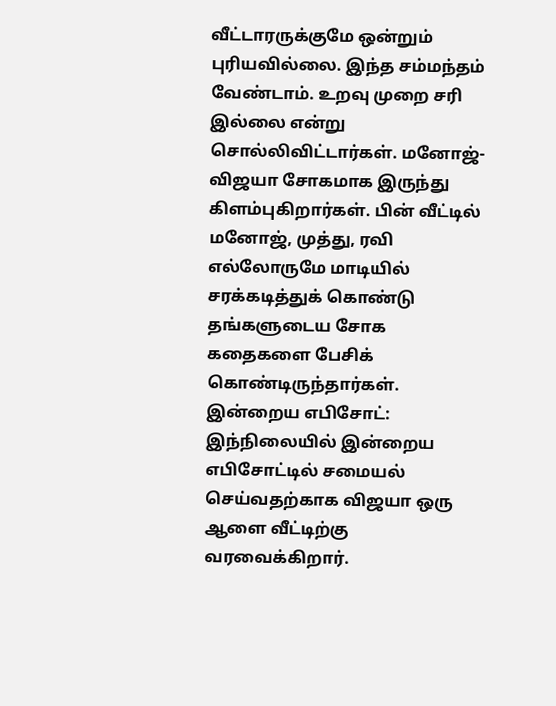வீட்டாரருக்குமே ஒன்றும் புரியவில்லை. இந்த சம்மந்தம் வேண்டாம். உறவு முறை சரி இல்லை என்று சொல்லிவிட்டார்கள். மனோஜ்-விஜயா சோகமாக இருந்து கிளம்புகிறார்கள். பின் வீட்டில் மனோஜ், முத்து, ரவி எல்லோருமே மாடியில் சரக்கடித்துக் கொண்டு தங்களுடைய சோக கதைகளை பேசிக் கொண்டிருந்தார்கள்.
இன்றைய எபிசோட்:
இந்நிலையில் இன்றைய எபிசோட்டில் சமையல் செய்வதற்காக விஜயா ஒரு ஆளை வீட்டிற்கு வரவைக்கிறார்.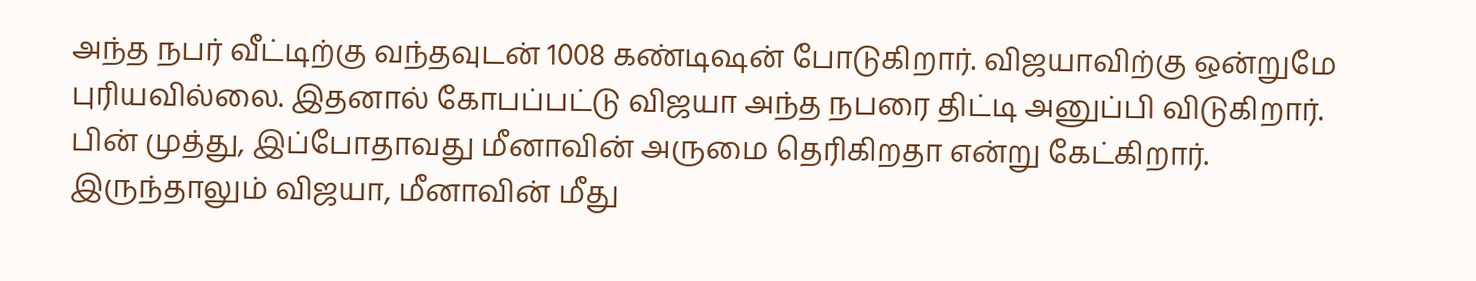அந்த நபர் வீட்டிற்கு வந்தவுடன் 1008 கண்டிஷன் போடுகிறார். விஜயாவிற்கு ஒன்றுமே புரியவில்லை. இதனால் கோபப்பட்டு விஜயா அந்த நபரை திட்டி அனுப்பி விடுகிறார். பின் முத்து, இப்போதாவது மீனாவின் அருமை தெரிகிறதா என்று கேட்கிறார். இருந்தாலும் விஜயா, மீனாவின் மீது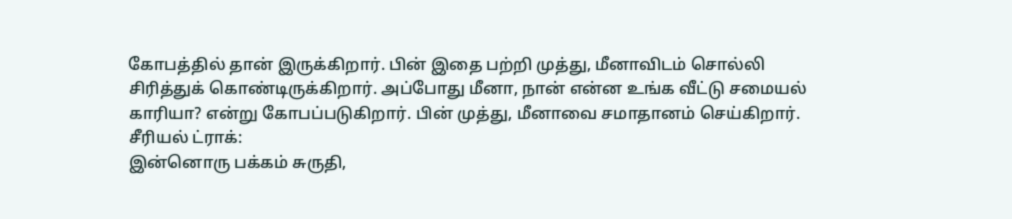கோபத்தில் தான் இருக்கிறார். பின் இதை பற்றி முத்து, மீனாவிடம் சொல்லி சிரித்துக் கொண்டிருக்கிறார். அப்போது மீனா, நான் என்ன உங்க வீட்டு சமையல் காரியா? என்று கோபப்படுகிறார். பின் முத்து, மீனாவை சமாதானம் செய்கிறார்.
சீரியல் ட்ராக்:
இன்னொரு பக்கம் சுருதி,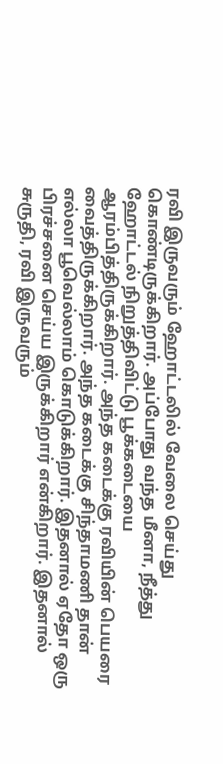ரவி இருவரும் ஹோட்டலில் வேலை செய்து கொண்டிருக்கிறார். அப்போது வந்த மீனா, நீத்து ஹோட்டல் நிறுத்திவிட்டு பூக்கடையை ஆரம்பித்திருக்கிறார். அந்த கடைக்கு ரவியின் பெயரை வைத்திருக்கிறார். அந்த கடைக்கு சிந்தாமணி தான் எல்லா பூவெல்லாம் கொடுக்கிறார். இதனால் ஏதோ ஒரு பிரச்சனை செய்ய இருக்கிறார் என்கிறார். இதனால் சுருதி, ரவி இருவரும்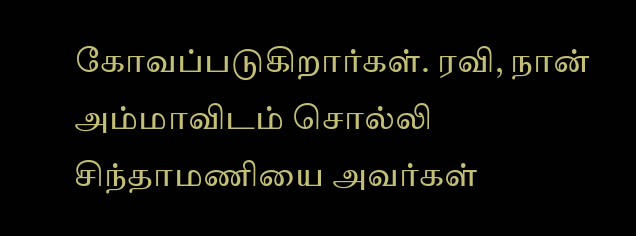கோவப்படுகிறார்கள். ரவி, நான் அம்மாவிடம் சொல்லி சிந்தாமணியை அவர்கள்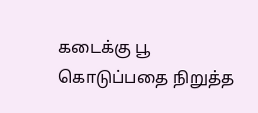கடைக்கு பூ கொடுப்பதை நிறுத்த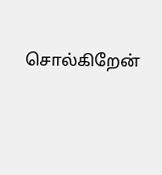சொல்கிறேன்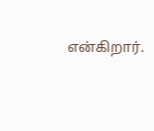என்கிறார்.